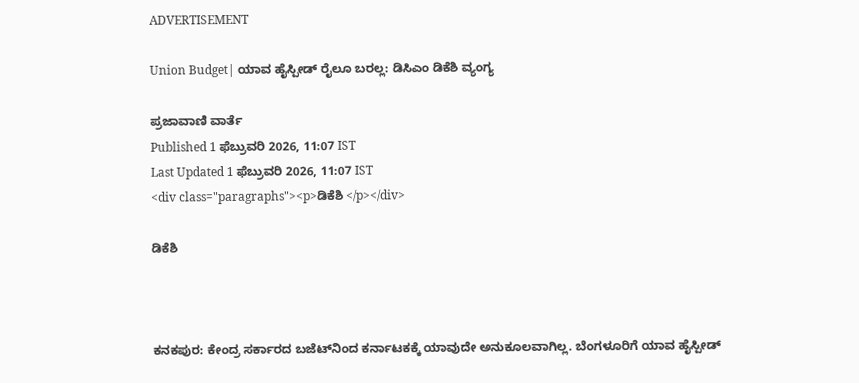ADVERTISEMENT

Union Budget| ಯಾವ ಹೈಸ್ಪೀಡ್ ರೈಲೂ ಬರಲ್ಲ: ಡಿಸಿಎಂ ಡಿಕೆಶಿ ವ್ಯಂಗ್ಯ

ಪ್ರಜಾವಾಣಿ ವಾರ್ತೆ
Published 1 ಫೆಬ್ರುವರಿ 2026, 11:07 IST
Last Updated 1 ಫೆಬ್ರುವರಿ 2026, 11:07 IST
<div class="paragraphs"><p>ಡಿಕೆಶಿ </p></div>

ಡಿಕೆಶಿ



ಕನಕಪುರ: ಕೇಂದ್ರ ಸರ್ಕಾರದ ಬಜೆಟ್‌ನಿಂದ ಕರ್ನಾಟಕಕ್ಕೆ ಯಾವುದೇ ಅನುಕೂಲವಾಗಿಲ್ಲ. ಬೆಂಗಳೂರಿಗೆ ಯಾವ ಹೈಸ್ಪೀಡ್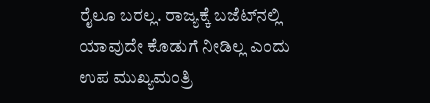ರೈಲೂ ಬರಲ್ಲ. ರಾಜ್ಯಕ್ಕೆ ಬಜೆಟ್‌ನಲ್ಲಿ ಯಾವುದೇ ಕೊಡುಗೆ ನೀಡಿಲ್ಲ ಎಂದು ಉಪ ಮುಖ್ಯಮಂತ್ರಿ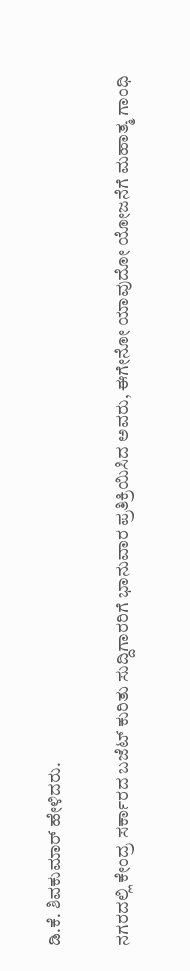ಡಿ.ಕೆ. ಶಿವಕುಮಾರ್ ಹೇಳಿದರು.

ನಗರದಲ್ಲಿ ಕೇಂದ್ರ ಸರ್ಕಾರದ ಬಜೆಟ್ ಕುರಿತು ಸುದ್ದಿಗಾರರಿಗೆ ಭಾನುವಾರ ಪ್ರತಿಕ್ರಿಯಿಸಿದ ಅವರು, ಈಗೇನೋ ಯಾವುದೋ ಯೋಜನೆಗೆ ಮಹಾತ್ಮ ಗಾಂಧಿ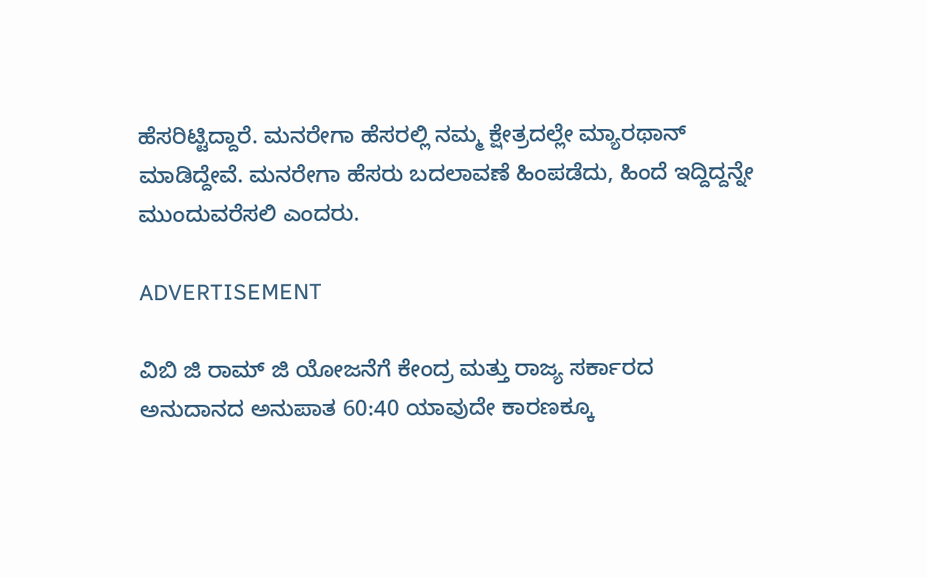ಹೆಸರಿಟ್ಟಿದ್ದಾರೆ. ಮನರೇಗಾ ಹೆಸರಲ್ಲಿ ನಮ್ಮ ಕ್ಷೇತ್ರದಲ್ಲೇ ಮ್ಯಾರಥಾನ್ ಮಾಡಿದ್ದೇವೆ. ಮನರೇಗಾ ಹೆಸರು ಬದಲಾವಣೆ ಹಿಂಪಡೆದು, ಹಿಂದೆ ಇದ್ದಿದ್ದನ್ನೇ ಮುಂದುವರೆಸಲಿ ಎಂದರು.

ADVERTISEMENT

ವಿಬಿ ಜಿ ರಾಮ್ ಜಿ ಯೋಜನೆಗೆ ಕೇಂದ್ರ ಮತ್ತು ರಾಜ್ಯ ಸರ್ಕಾರದ ಅನುದಾನದ ಅನುಪಾತ 60:40 ಯಾವುದೇ ಕಾರಣಕ್ಕೂ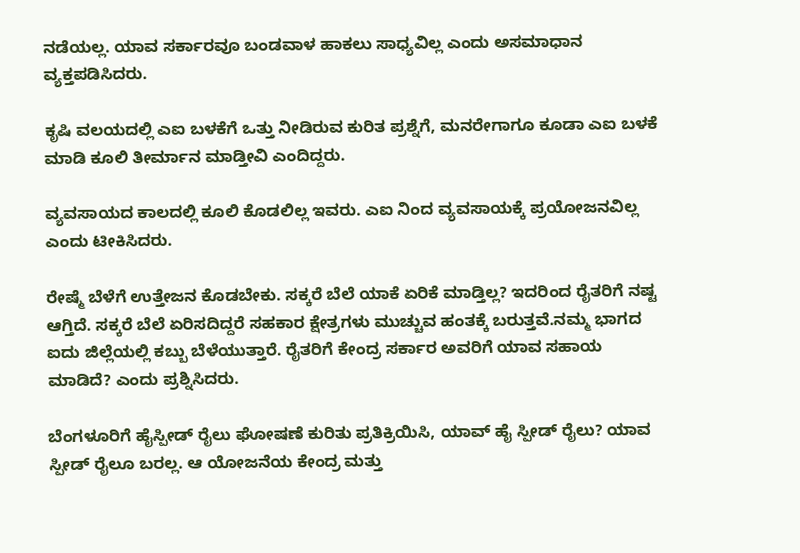ನಡೆಯಲ್ಲ. ಯಾವ ಸರ್ಕಾರವೂ ಬಂಡವಾಳ ಹಾಕಲು ಸಾಧ್ಯವಿಲ್ಲ ಎಂದು ಅಸಮಾಧಾನ ವ್ಯಕ್ತಪಡಿಸಿದರು.

ಕೃಷಿ ವಲಯದಲ್ಲಿ ಎಐ ಬಳಕೆಗೆ ಒತ್ತು ನೀಡಿರುವ ಕುರಿತ ಪ್ರಶ್ನೆಗೆ, ಮನರೇಗಾಗೂ ಕೂಡಾ ಎಐ ಬಳಕೆ‌ ಮಾಡಿ ಕೂಲಿ ತೀರ್ಮಾನ ಮಾಡ್ತೀವಿ ಎಂದಿದ್ದರು.

ವ್ಯವಸಾಯದ ಕಾಲದಲ್ಲಿ ಕೂಲಿ ಕೊಡಲಿಲ್ಲ ಇವರು. ಎಐ ನಿಂದ ವ್ಯವಸಾಯಕ್ಕೆ ಪ್ರಯೋಜನವಿಲ್ಲ ಎಂದು ಟೀಕಿಸಿದರು.

ರೇಷ್ಮೆ ಬೆಳೆಗೆ ಉತ್ತೇಜನ ಕೊಡಬೇಕು. ಸಕ್ಕರೆ ಬೆಲೆ ಯಾಕೆ ಏರಿಕೆ ಮಾಡ್ತಿಲ್ಲ? ಇದರಿಂದ ರೈತರಿಗೆ ನಷ್ಟ ಆಗ್ತಿದೆ. ಸಕ್ಕರೆ ಬೆಲೆ ಏರಿಸದಿದ್ದರೆ ಸಹಕಾರ ಕ್ಷೇತ್ರಗಳು ಮುಚ್ಚುವ ಹಂತಕ್ಕೆ ಬರುತ್ತವೆ.ನಮ್ಮ ಭಾಗದ ಐದು ಜಿಲ್ಲೆಯಲ್ಲಿ ಕಬ್ಬು ಬೆಳೆಯುತ್ತಾರೆ. ರೈತರಿಗೆ ಕೇಂದ್ರ ಸರ್ಕಾರ ಅವರಿಗೆ ಯಾವ ಸಹಾಯ ಮಾಡಿದೆ? ಎಂದು ಪ್ರಶ್ನಿಸಿದರು.

ಬೆಂಗಳೂರಿಗೆ ಹೈಸ್ಪೀಡ್ ರೈಲು ಘೋಷಣೆ ಕುರಿತು ಪ್ರತಿಕ್ರಿಯಿಸಿ, ಯಾವ್ ಹೈ ಸ್ಪೀಡ್ ರೈಲು? ಯಾವ ಸ್ಪೀಡ್ ರೈಲೂ ಬರಲ್ಲ. ಆ ಯೋಜನೆಯ ಕೇಂದ್ರ ಮತ್ತು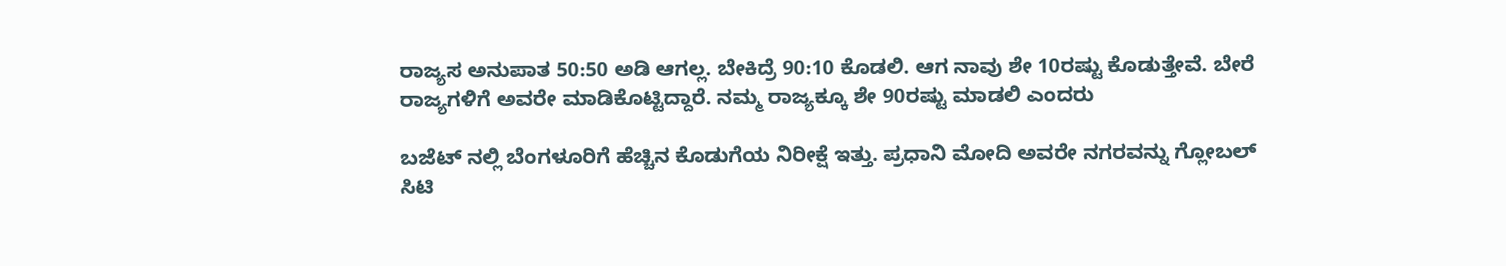ರಾಜ್ಯಸ ಅನುಪಾತ 50:50 ಅಡಿ ಆಗಲ್ಲ. ಬೇಕಿದ್ರೆ 90:10 ಕೊಡಲಿ. ಆಗ ನಾವು ಶೇ 10ರಷ್ಟು ಕೊಡುತ್ತೇವೆ. ಬೇರೆ ರಾಜ್ಯಗಳಿಗೆ ಅವರೇ ಮಾಡಿಕೊಟ್ಟಿದ್ದಾರೆ. ನಮ್ಮ ರಾಜ್ಯಕ್ಕೂ ಶೇ‌ 90ರಷ್ಟು ಮಾಡಲಿ ಎಂದರು

ಬಜೆಟ್ ನಲ್ಲಿ ಬೆಂಗಳೂರಿಗೆ ಹೆಚ್ಚಿನ ಕೊಡುಗೆಯ ನಿರೀಕ್ಷೆ ಇತ್ತು. ಪ್ರಧಾನಿ‌ ಮೋದಿ ಅವರೇ ನಗರವನ್ನು ಗ್ಲೋಬಲ್ ಸಿಟಿ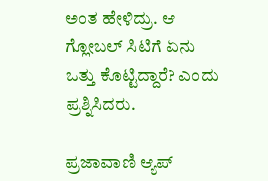ಅಂತ ಹೇಳಿದ್ರು. ಆ ಗ್ಲೋಬಲ್ ಸಿಟಿಗೆ ಏನು ಒತ್ತು ಕೊಟ್ಟಿದ್ದಾರೆ? ಎಂದು ಪ್ರಶ್ನಿಸಿದರು.

ಪ್ರಜಾವಾಣಿ ಆ್ಯಪ್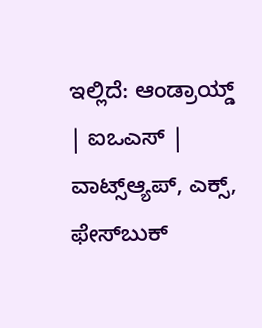ಇಲ್ಲಿದೆ: ಆಂಡ್ರಾಯ್ಡ್ | ಐಒಎಸ್ | ವಾಟ್ಸ್ಆ್ಯಪ್, ಎಕ್ಸ್, ಫೇಸ್‌ಬುಕ್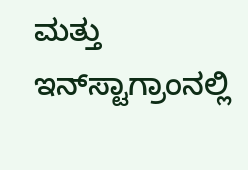ಮತ್ತು ಇನ್‌ಸ್ಟಾಗ್ರಾಂನಲ್ಲಿ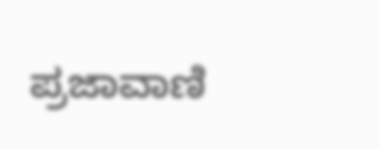ಪ್ರಜಾವಾಣಿ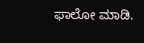ಫಾಲೋ ಮಾಡಿ.